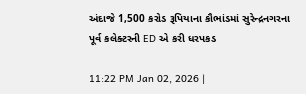અંદાજે 1,500 કરોડ રૂપિયાના કૌભાંડમાં સુરેન્દ્રનગરના પૂર્વ કલેક્ટરની ED એ કરી ધરપકડ

11:22 PM Jan 02, 2026 |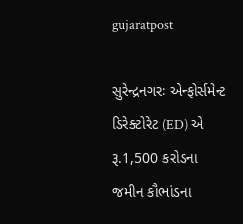gujaratpost

સુરેન્દ્રનગરઃ એન્ફોર્સમેન્ટ ડિરેક્ટોરેટ (ED) એ રૂ.1,500 કરોડના જમીન કૌભાંડના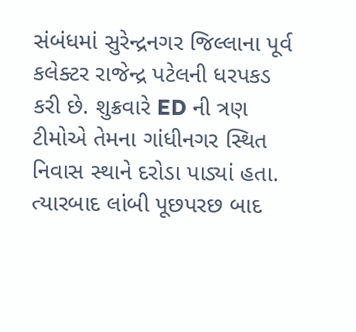સંબંધમાં સુરેન્દ્રનગર જિલ્લાના પૂર્વ કલેક્ટર રાજેન્દ્ર પટેલની ધરપકડ કરી છે. શુક્રવારે ED ની ત્રણ ટીમોએ તેમના ગાંધીનગર સ્થિત નિવાસ સ્થાને દરોડા પાડ્યાં હતા. ત્યારબાદ લાંબી પૂછપરછ બાદ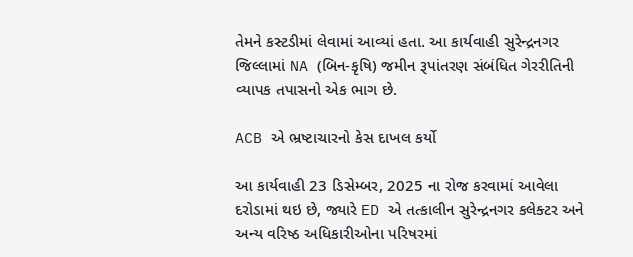તેમને કસ્ટડીમાં લેવામાં આવ્યાં હતા. આ કાર્યવાહી સુરેન્દ્રનગર જિલ્લામાં NA (બિન-કૃષિ) જમીન રૂપાંતરણ સંબંધિત ગેરરીતિની વ્યાપક તપાસનો એક ભાગ છે.

ACB એ ભ્રષ્ટાચારનો કેસ દાખલ કર્યો

આ કાર્યવાહી 23 ડિસેમ્બર, 2025 ના રોજ કરવામાં આવેલા દરોડામાં થઇ છે, જ્યારે ED એ તત્કાલીન સુરેન્દ્રનગર કલેક્ટર અને અન્ય વરિષ્ઠ અધિકારીઓના પરિષરમાં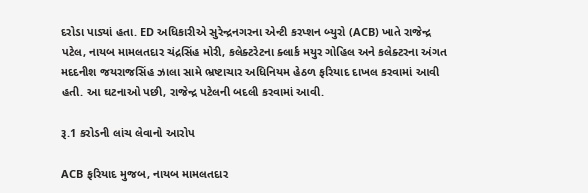દરોડા પાડ્યાં હતા. ED અધિકારીએ સુરેન્દ્રનગરના એન્ટી કરપ્શન બ્યુરો (ACB) ખાતે રાજેન્દ્ર પટેલ, નાયબ મામલતદાર ચંદ્રસિંહ મોરી, કલેક્ટરેટના ક્લાર્ક મયુર ગોહિલ અને કલેક્ટરના અંગત મદદનીશ જયરાજસિંહ ઝાલા સામે ભ્રષ્ટાચાર અધિનિયમ હેઠળ ફરિયાદ દાખલ કરવામાં આવી હતી. આ ઘટનાઓ પછી, રાજેન્દ્ર પટેલની બદલી કરવામાં આવી.

રૂ.1 કરોડની લાંચ લેવાનો આરોપ

ACB ફરિયાદ મુજબ, નાયબ મામલતદાર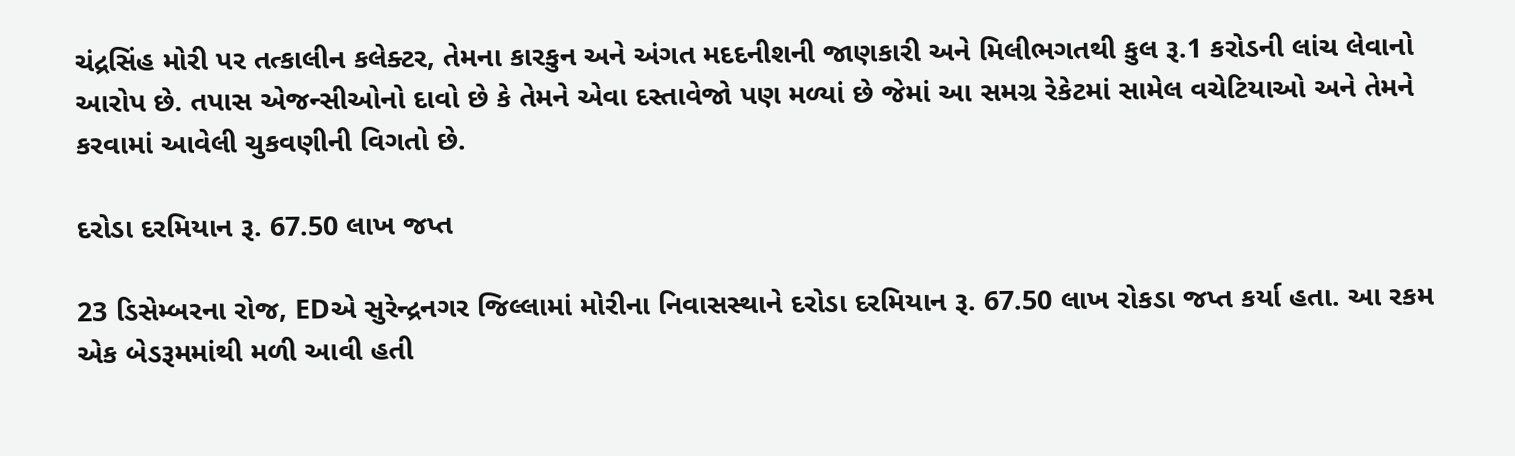ચંદ્રસિંહ મોરી પર તત્કાલીન કલેક્ટર, તેમના કારકુન અને અંગત મદદનીશની જાણકારી અને મિલીભગતથી કુલ રૂ.1 કરોડની લાંચ લેવાનો આરોપ છે. તપાસ એજન્સીઓનો દાવો છે કે તેમને એવા દસ્તાવેજો પણ મળ્યાં છે જેમાં આ સમગ્ર રેકેટમાં સામેલ વચેટિયાઓ અને તેમને કરવામાં આવેલી ચુકવણીની વિગતો છે.

દરોડા દરમિયાન રૂ. 67.50 લાખ જપ્ત

23 ડિસેમ્બરના રોજ, EDએ સુરેન્દ્રનગર જિલ્લામાં મોરીના નિવાસસ્થાને દરોડા દરમિયાન રૂ. 67.50 લાખ રોકડા જપ્ત કર્યા હતા. આ રકમ એક બેડરૂમમાંથી મળી આવી હતી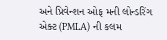અને પ્રિવેન્શન ઓફ મની લોન્ડરિંગ એક્ટ (PMLA) ની કલમ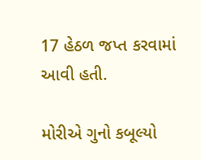17 હેઠળ જપ્ત કરવામાં આવી હતી.

મોરીએ ગુનો કબૂલ્યો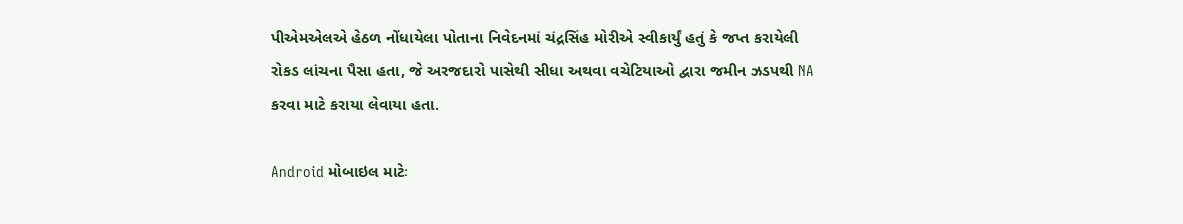પીએમએલએ હેઠળ નોંધાયેલા પોતાના નિવેદનમાં ચંદ્રસિંહ મોરીએ સ્વીકાર્યું હતું કે જપ્ત કરાયેલી રોકડ લાંચના પૈસા હતા, જે અરજદારો પાસેથી સીધા અથવા વચેટિયાઓ દ્વારા જમીન ઝડપથી NA કરવા માટે કરાયા લેવાયા હતા.

Android મોબાઇલ માટેઃ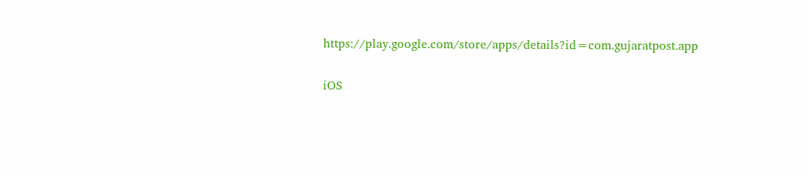https://play.google.com/store/apps/details?id=com.gujaratpost.app

iOS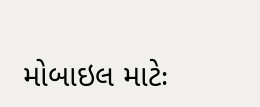મોબાઇલ માટેઃ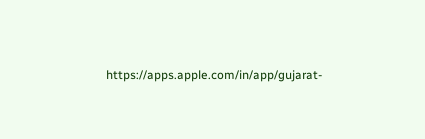https://apps.apple.com/in/app/gujarat-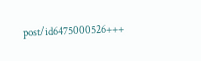post/id6475000526+++